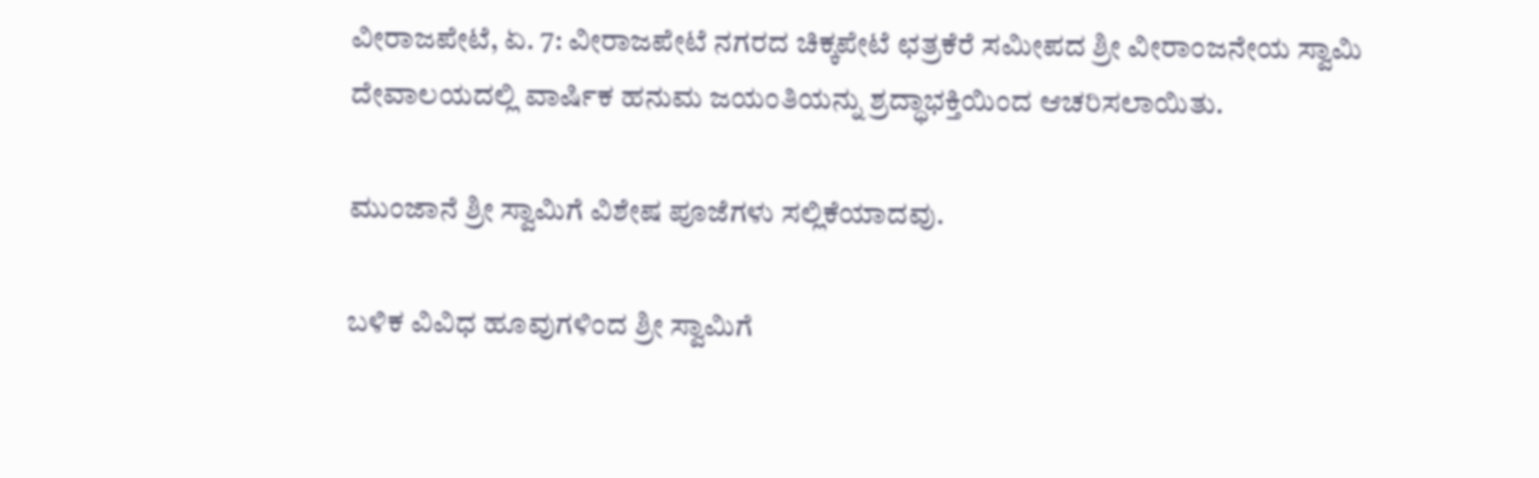ವೀರಾಜಪೇಟೆ, ಏ. 7: ವೀರಾಜಪೇಟೆ ನಗರದ ಚಿಕ್ಕಪೇಟೆ ಛತ್ರಕೆರೆ ಸಮೀಪದ ಶ್ರೀ ವೀರಾಂಜನೇಯ ಸ್ವಾಮಿ ದೇವಾಲಯದಲ್ಲಿ ವಾರ್ಷಿಕ ಹನುಮ ಜಯಂತಿಯನ್ನು ಶ್ರದ್ಧಾಭಕ್ತಿಯಿಂದ ಆಚರಿಸಲಾಯಿತು.

ಮುಂಜಾನೆ ಶ್ರೀ ಸ್ವಾಮಿಗೆ ವಿಶೇಷ ಪೂಜೆಗಳು ಸಲ್ಲಿಕೆಯಾದವು.

ಬಳಿಕ ವಿವಿಧ ಹೂವುಗಳಿಂದ ಶ್ರೀ ಸ್ವಾಮಿಗೆ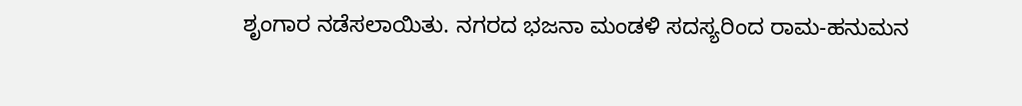ಶೃಂಗಾರ ನಡೆಸಲಾಯಿತು. ನಗರದ ಭಜನಾ ಮಂಡಳಿ ಸದಸ್ಯರಿಂದ ರಾಮ-ಹನುಮನ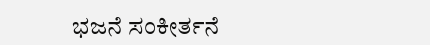ಭಜನೆ ಸಂಕೀರ್ತನೆ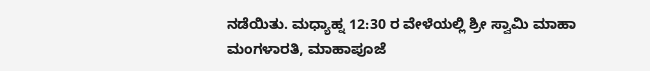ನಡೆಯಿತು. ಮಧ್ಯಾಹ್ನ 12:30 ರ ವೇಳೆಯಲ್ಲಿ ಶ್ರೀ ಸ್ವಾಮಿ ಮಾಹಾ ಮಂಗಳಾರತಿ, ಮಾಹಾಪೂಜೆ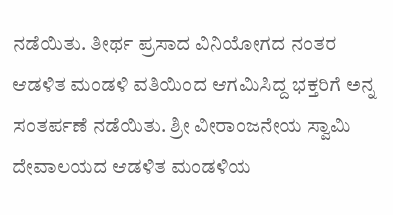ನಡೆಯಿತು. ತೀರ್ಥ ಪ್ರಸಾದ ವಿನಿಯೋಗದ ನಂತರ ಆಡಳಿತ ಮಂಡಳಿ ವತಿಯಿಂದ ಆಗಮಿಸಿದ್ದ ಭಕ್ತರಿಗೆ ಅನ್ನ ಸಂತರ್ಪಣೆ ನಡೆಯಿತು. ಶ್ರೀ ವೀರಾಂಜನೇಯ ಸ್ವಾಮಿ ದೇವಾಲಯದ ಆಡಳಿತ ಮಂಡಳಿಯ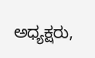ಅಧ್ಯಕ್ಷರು,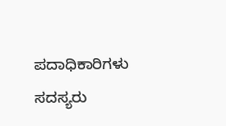ಪದಾಧಿಕಾರಿಗಳು ಸದಸ್ಯರು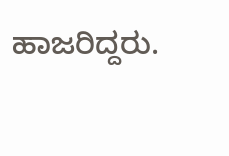ಹಾಜರಿದ್ದರು.